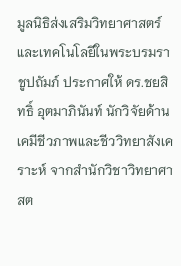มูลนิธิส่งเสริมวิทยาศาสตร์และเทคโนโลยีในพระบรมราชูปถัมภ์ ประกาศให้ ดร.ชยสิทธิ์ อุตมาภินันท์ นักวิจัยด้านเคมีชีวภาพและชีววิทยาสังเคราะห์ จากสำนักวิชาวิทยาศาสต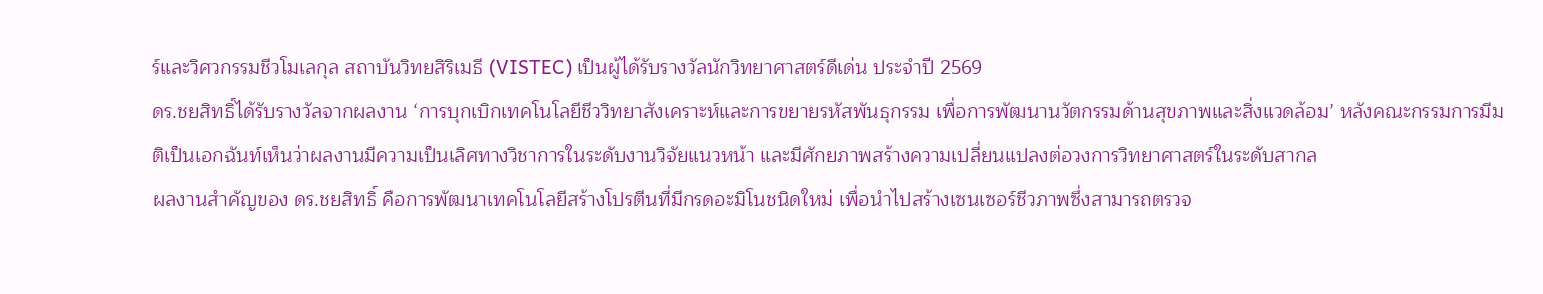ร์และวิศวกรรมชีวโมเลกุล สถาบันวิทยสิริเมธี (VISTEC) เป็นผู้ได้รับรางวัลนักวิทยาศาสตร์ดีเด่น ประจำปี 2569
ดร.ชยสิทธิ์ได้รับรางวัลจากผลงาน ‘การบุกเบิกเทคโนโลยีชีววิทยาสังเคราะห์และการขยายรหัสพันธุกรรม เพื่อการพัฒนานวัตกรรมด้านสุขภาพและสิ่งแวดล้อม’ หลังคณะกรรมการมีมติเป็นเอกฉันท์เห็นว่าผลงานมีความเป็นเลิศทางวิชาการในระดับงานวิจัยแนวหน้า และมีศักยภาพสร้างความเปลี่ยนแปลงต่อวงการวิทยาศาสตร์ในระดับสากล
ผลงานสำคัญของ ดร.ชยสิทธิ์ คือการพัฒนาเทคโนโลยีสร้างโปรตีนที่มีกรดอะมิโนชนิดใหม่ เพื่อนำไปสร้างเซนเซอร์ชีวภาพซึ่งสามารถตรวจ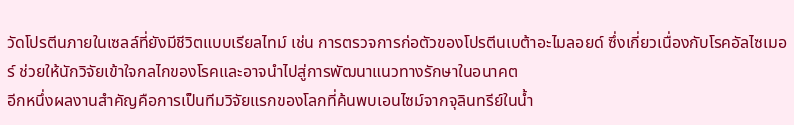วัดโปรตีนภายในเซลล์ที่ยังมีชีวิตแบบเรียลไทม์ เช่น การตรวจการก่อตัวของโปรตีนเบต้าอะไมลอยด์ ซึ่งเกี่ยวเนื่องกับโรคอัลไซเมอร์ ช่วยให้นักวิจัยเข้าใจกลไกของโรคและอาจนำไปสู่การพัฒนาแนวทางรักษาในอนาคต
อีกหนึ่งผลงานสำคัญคือการเป็นทีมวิจัยแรกของโลกที่ค้นพบเอนไซม์จากจุลินทรีย์ในน้ำ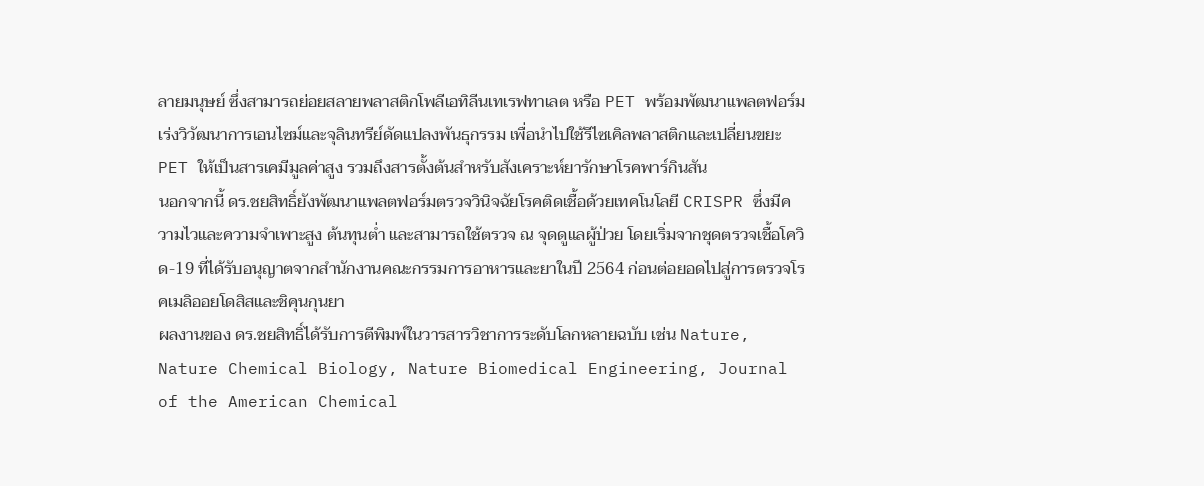ลายมนุษย์ ซึ่งสามารถย่อยสลายพลาสติกโพลีเอทิลีนเทเรฟทาเลต หรือ PET พร้อมพัฒนาแพลตฟอร์มเร่งวิวัฒนาการเอนไซม์และจุลินทรีย์ดัดแปลงพันธุกรรม เพื่อนำไปใช้รีไซเคิลพลาสติกและเปลี่ยนขยะ PET ให้เป็นสารเคมีมูลค่าสูง รวมถึงสารตั้งต้นสำหรับสังเคราะห์ยารักษาโรคพาร์กินสัน
นอกจากนี้ ดร.ชยสิทธิ์ยังพัฒนาแพลตฟอร์มตรวจวินิจฉัยโรคติดเชื้อด้วยเทคโนโลยี CRISPR ซึ่งมีความไวและความจำเพาะสูง ต้นทุนต่ำ และสามารถใช้ตรวจ ณ จุดดูแลผู้ป่วย โดยเริ่มจากชุดตรวจเชื้อโควิด-19 ที่ได้รับอนุญาตจากสำนักงานคณะกรรมการอาหารและยาในปี 2564 ก่อนต่อยอดไปสู่การตรวจโรคเมลิออยโดสิสและชิคุนกุนยา
ผลงานของ ดร.ชยสิทธิ์ได้รับการตีพิมพ์ในวารสารวิชาการระดับโลกหลายฉบับ เช่น Nature, Nature Chemical Biology, Nature Biomedical Engineering, Journal of the American Chemical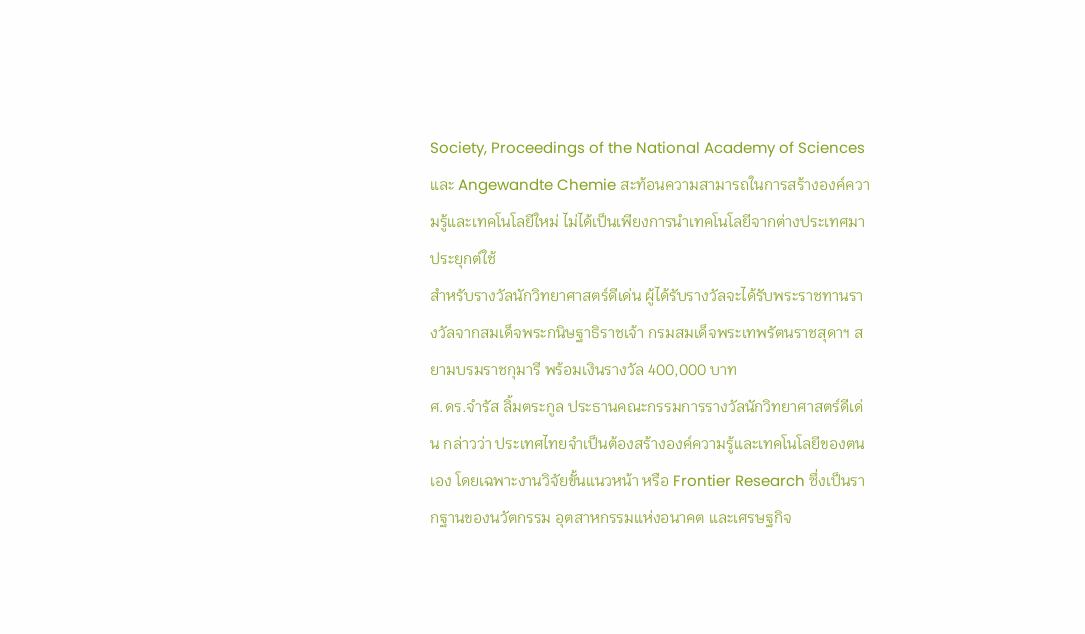Society, Proceedings of the National Academy of Sciences และ Angewandte Chemie สะท้อนความสามารถในการสร้างองค์ความรู้และเทคโนโลยีใหม่ ไม่ได้เป็นเพียงการนำเทคโนโลยีจากต่างประเทศมาประยุกต์ใช้
สำหรับรางวัลนักวิทยาศาสตร์ดีเด่น ผู้ได้รับรางวัลจะได้รับพระราชทานรางวัลจากสมเด็จพระกนิษฐาธิราชเจ้า กรมสมเด็จพระเทพรัตนราชสุดาฯ สยามบรมราชกุมารี พร้อมเงินรางวัล 400,000 บาท
ศ.ดร.จำรัส ลิ้มตระกูล ประธานคณะกรรมการรางวัลนักวิทยาศาสตร์ดีเด่น กล่าวว่า ประเทศไทยจำเป็นต้องสร้างองค์ความรู้และเทคโนโลยีของตนเอง โดยเฉพาะงานวิจัยขั้นแนวหน้า หรือ Frontier Research ซึ่งเป็นรากฐานของนวัตกรรม อุตสาหกรรมแห่งอนาคต และเศรษฐกิจ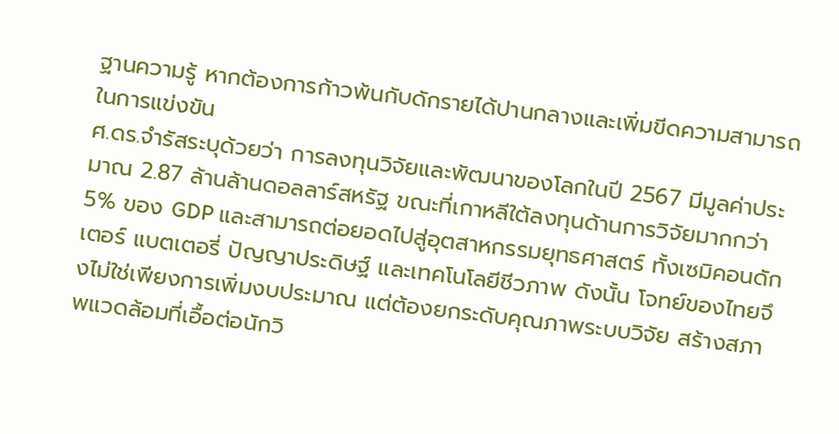ฐานความรู้ หากต้องการก้าวพ้นกับดักรายได้ปานกลางและเพิ่มขีดความสามารถในการแข่งขัน
ศ.ดร.จำรัสระบุด้วยว่า การลงทุนวิจัยและพัฒนาของโลกในปี 2567 มีมูลค่าประมาณ 2.87 ล้านล้านดอลลาร์สหรัฐ ขณะที่เกาหลีใต้ลงทุนด้านการวิจัยมากกว่า 5% ของ GDP และสามารถต่อยอดไปสู่อุตสาหกรรมยุทธศาสตร์ ทั้งเซมิคอนดักเตอร์ แบตเตอรี่ ปัญญาประดิษฐ์ และเทคโนโลยีชีวภาพ ดังนั้น โจทย์ของไทยจึงไม่ใช่เพียงการเพิ่มงบประมาณ แต่ต้องยกระดับคุณภาพระบบวิจัย สร้างสภาพแวดล้อมที่เอื้อต่อนักวิ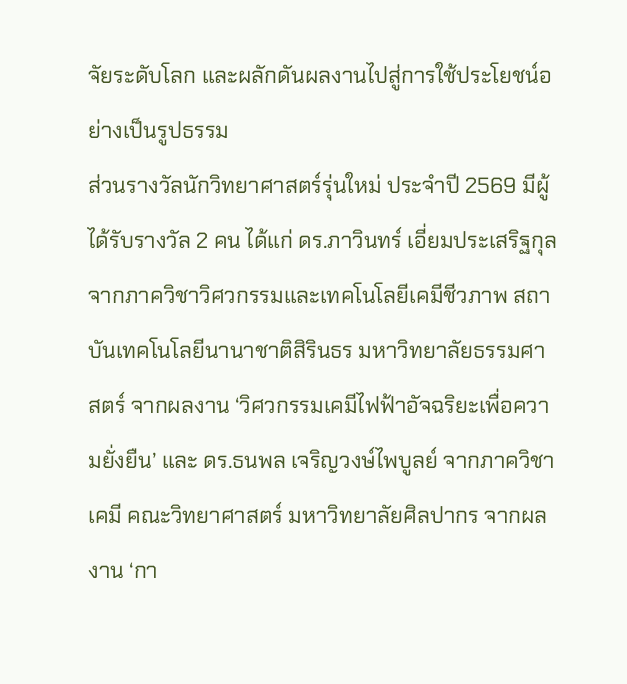จัยระดับโลก และผลักดันผลงานไปสู่การใช้ประโยชน์อย่างเป็นรูปธรรม
ส่วนรางวัลนักวิทยาศาสตร์รุ่นใหม่ ประจำปี 2569 มีผู้ได้รับรางวัล 2 คน ได้แก่ ดร.ภาวินทร์ เอี่ยมประเสริฐกุล จากภาควิชาวิศวกรรมและเทคโนโลยีเคมีชีวภาพ สถาบันเทคโนโลยีนานาชาติสิรินธร มหาวิทยาลัยธรรมศาสตร์ จากผลงาน ‘วิศวกรรมเคมีไฟฟ้าอัจฉริยะเพื่อความยั่งยืน’ และ ดร.ธนพล เจริญวงษ์ไพบูลย์ จากภาควิชาเคมี คณะวิทยาศาสตร์ มหาวิทยาลัยศิลปากร จากผลงาน ‘กา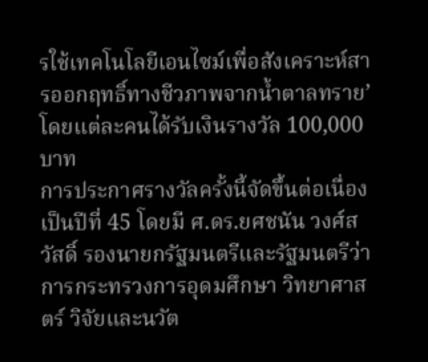รใช้เทคโนโลยีเอนไซม์เพื่อสังเคราะห์สารออกฤทธิ์ทางชีวภาพจากน้ำตาลทราย’ โดยแต่ละคนได้รับเงินรางวัล 100,000 บาท
การประกาศรางวัลครั้งนี้จัดขึ้นต่อเนื่องเป็นปีที่ 45 โดยมี ศ.ดร.ยศชนัน วงศ์สวัสดิ์ รองนายกรัฐมนตรีและรัฐมนตรีว่าการกระทรวงการอุดมศึกษา วิทยาศาสตร์ วิจัยและนวัต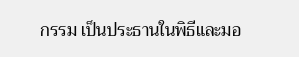กรรม เป็นประธานในพิธีและมอ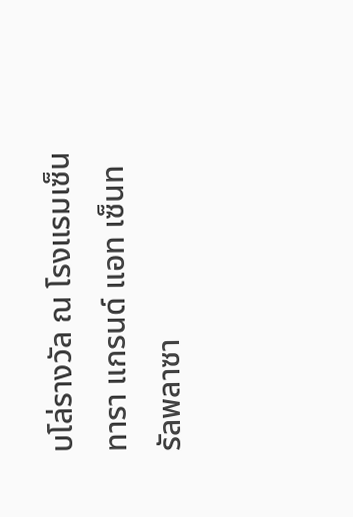บโล่รางวัล ณ โรงแรมเซ็นทารา แกรนด์ แอท เซ็นทรัลพลาซา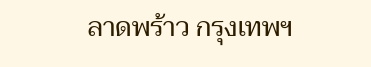ลาดพร้าว กรุงเทพฯ